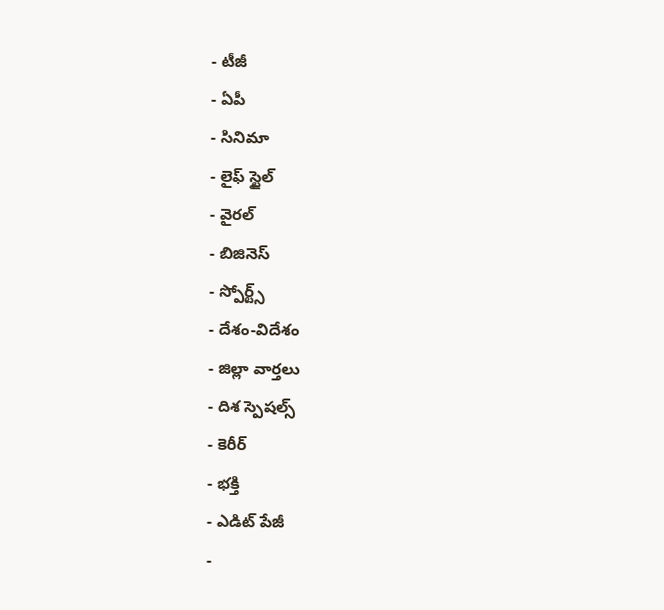- టీజీ
- ఏపీ
- సినిమా
- లైఫ్ స్టైల్
- వైరల్
- బిజినెస్
- స్పోర్ట్స్
- దేశం-విదేశం
- జిల్లా వార్తలు
- దిశ స్పెషల్స్
- కెరీర్
- భక్తి
- ఎడిట్ పేజీ
-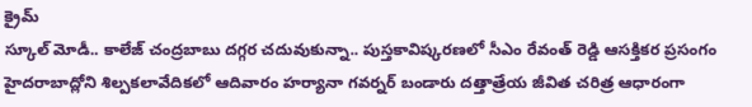క్రైమ్
స్కూల్ మోడీ.. కాలేజ్ చంద్రబాబు దగ్గర చదువుకున్నా.. పుస్తకావిష్కరణలో సీఎం రేవంత్ రెడ్డి ఆసక్తికర ప్రసంగం
హైదరాబాద్లోని శిల్పకలావేదికలో ఆదివారం హర్యానా గవర్నర్ బండారు దత్తాత్రేయ జీవిత చరిత్ర ఆధారంగా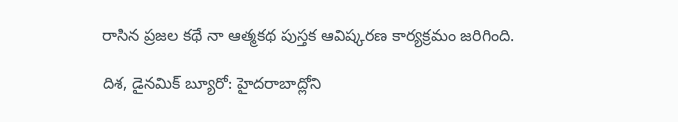రాసిన ప్రజల కథే నా ఆత్మకథ పుస్తక ఆవిష్కరణ కార్యక్రమం జరిగింది.

దిశ, డైనమిక్ బ్యూరో: హైదరాబాద్లోని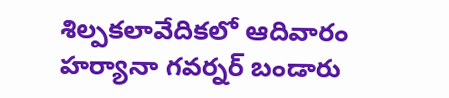శిల్పకలావేదికలో ఆదివారం హర్యానా గవర్నర్ బండారు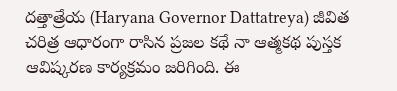దత్తాత్రేయ (Haryana Governor Dattatreya) జీవిత చరిత్ర ఆధారంగా రాసిన ప్రజల కథే నా ఆత్మకథ పుస్తక ఆవిష్కరణ కార్యక్రమం జరిగింది. ఈ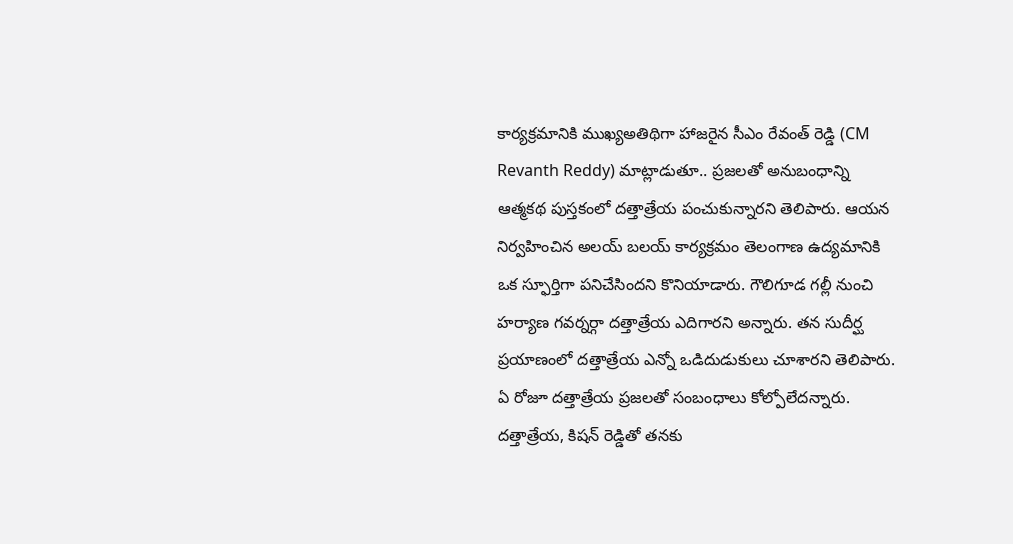కార్యక్రమానికి ముఖ్యఅతిథిగా హాజరైన సీఎం రేవంత్ రెడ్డి (CM Revanth Reddy) మాట్లాడుతూ.. ప్రజలతో అనుబంధాన్ని ఆత్మకథ పుస్తకంలో దత్తాత్రేయ పంచుకున్నారని తెలిపారు. ఆయన నిర్వహించిన అలయ్ బలయ్ కార్యక్రమం తెలంగాణ ఉద్యమానికి ఒక స్ఫూర్తిగా పనిచేసిందని కొనియాడారు. గౌలిగూడ గల్లీ నుంచి హర్యాణ గవర్నర్గా దత్తాత్రేయ ఎదిగారని అన్నారు. తన సుదీర్ఘ ప్రయాణంలో దత్తాత్రేయ ఎన్నో ఒడిదుడుకులు చూశారని తెలిపారు. ఏ రోజూ దత్తాత్రేయ ప్రజలతో సంబంధాలు కోల్పోలేదన్నారు. దత్తాత్రేయ, కిషన్ రెడ్డితో తనకు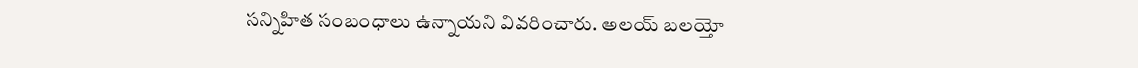సన్నిహిత సంబంధాలు ఉన్నాయని వివరించారు. అలయ్ బలయ్తో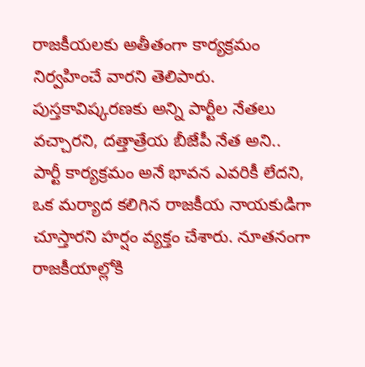రాజకీయలకు అతీతంగా కార్యక్రమం నిర్వహించే వారని తెలిపారు.
పుస్తకావిష్కరణకు అన్ని పార్టీల నేతలు వచ్చారని, దత్తాత్రేయ బీజేపీ నేత అని.. పార్టీ కార్యక్రమం అనే భావన ఎవరికీ లేదని, ఒక మర్యాద కలిగిన రాజకీయ నాయకుడిగా చూస్తారని హర్షం వ్యక్తం చేశారు. నూతనంగా రాజకీయాల్లోకి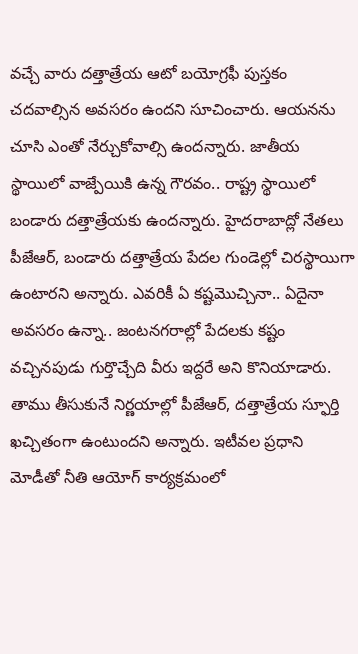వచ్చే వారు దత్తాత్రేయ ఆటో బయోగ్రఫీ పుస్తకం చదవాల్సిన అవసరం ఉందని సూచించారు. ఆయనను చూసి ఎంతో నేర్చుకోవాల్సి ఉందన్నారు. జాతీయ స్థాయిలో వాజ్పేయికి ఉన్న గౌరవం.. రాష్ట్ర స్థాయిలో బండారు దత్తాత్రేయకు ఉందన్నారు. హైదరాబాద్లో నేతలు పీజేఆర్, బండారు దత్తాత్రేయ పేదల గుండెల్లో చిరస్థాయిగా ఉంటారని అన్నారు. ఎవరికీ ఏ కష్టమొచ్చినా.. ఏదైనా అవసరం ఉన్నా.. జంటనగరాల్లో పేదలకు కష్టం వచ్చినపుడు గుర్తొచ్చేది వీరు ఇద్దరే అని కొనియాడారు. తాము తీసుకునే నిర్ణయాల్లో పీజేఆర్, దత్తాత్రేయ స్ఫూర్తి ఖచ్చితంగా ఉంటుందని అన్నారు. ఇటీవల ప్రధాని మోడీతో నీతి ఆయోగ్ కార్యక్రమంలో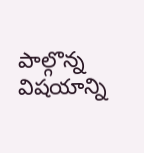పాల్గొన్న విషయాన్ని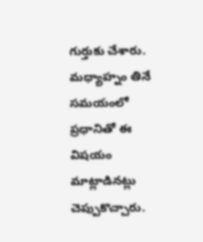గుర్తుకు చేశారు. మధ్యాహ్నం తినే సమయంలో ప్రధానితో ఈ విషయం మాట్లాడినట్లు చెప్పుకొచ్చారు.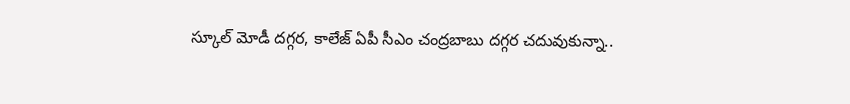స్కూల్ మోడీ దగ్గర, కాలేజ్ ఏపీ సీఎం చంద్రబాబు దగ్గర చదువుకున్నా..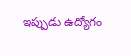ఇప్పుడు ఉద్యోగం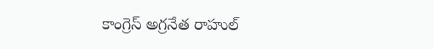కాంగ్రెస్ అగ్రనేత రాహుల్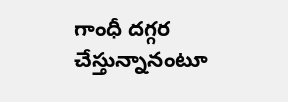గాంధీ దగ్గర చేస్తున్నానంటూ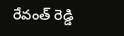రేవంత్ రెడ్డి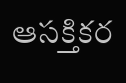ఆసక్తికర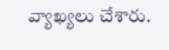వ్యాఖ్యలు చేశారు.